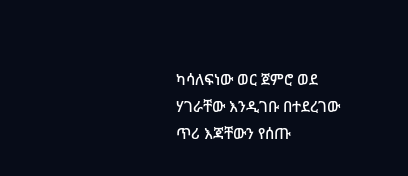ካሳለፍነው ወር ጀምሮ ወደ ሃገራቸው እንዲገቡ በተደረገው ጥሪ እጃቸውን የሰጡ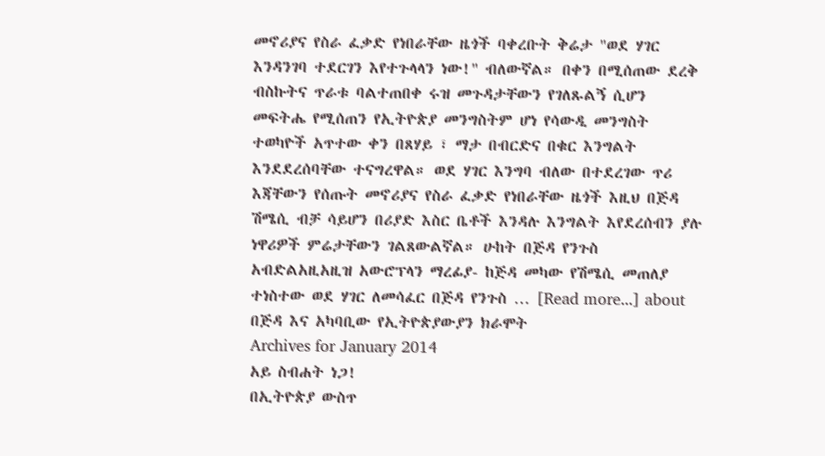መኖሪያና የስራ ፈቃድ የነበራቸው ዜጎች ባቀረቡት ቅሬታ "ወደ ሃገር እንዳንገባ ተደርገን እየተጉላላን ነው!" ብለውኛል። በቀን በሚሰጠው ደረቅ ብስኩትና ጥራቱ ባልተጠበቀ ሩዝ መጉዳታቸውን የገለጹልኝ ሲሆን መፍትሔ የሚሰጠን የኢትዮጵያ መንግስትም ሆነ የሳውዲ መንግስት ተወካዮች አጥተው ቀን በጸሃይ ፣ ማታ በብርድና በቁር እንግልት እንደደረሰባቸው ተናግረዋል። ወደ ሃገር እንግባ ብለው በተደረገው ጥሪ እጃቸውን የሰጡት መኖሪያና የስራ ፈቃድ የነበራቸው ዜጎች እዚህ በጅዳ ሽሜሲ ብቻ ሳይሆን በሪያድ እስር ቤቶች እንዳሉ እንግልት እየደረሰብን ያሉ ነዋሪዎች ምሬታቸውን ገልጸውልኛል። ሁከት በጅዳ የንጉስ አብድልአዚአዚዝ አውሮፕላን ማረፊያ- ከጅዳ መካው የሽሜሲ መጠለያ ተነስተው ወደ ሃገር ለመሳፈር በጅዳ የንጉስ … [Read more...] about በጅዳ እና አካባቢው የኢትዮጵያውያን ክራሞት
Archives for January 2014
አይ ስብሐት ነጋ!
በኢትዮጵያ ውስጥ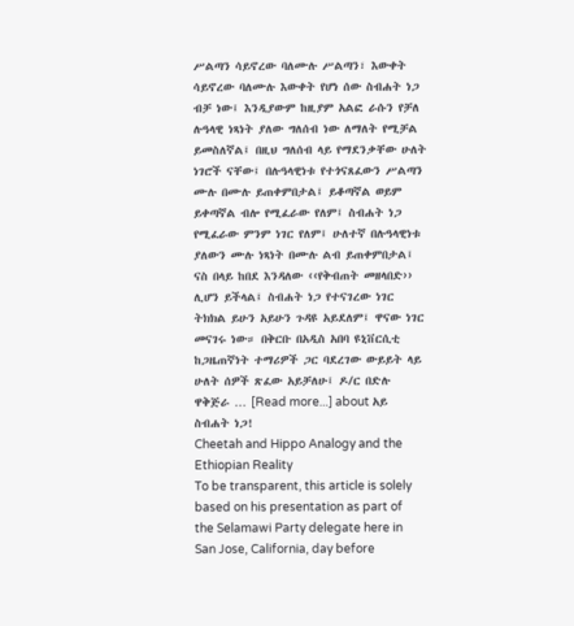ሥልጣን ሳይኖረው ባለሙሉ ሥልጣን፣ እውቀት ሳይኖረው ባለሙሉ እውቀት የሆነ ሰው ስብሐት ነጋ ብቻ ነው፤ እንዲያውም ከዚያም አልፎ ራሱን የቻለ ሉዓላዊ ነጻነት ያለው ግለሰብ ነው ለማለት የሚቻል ይመስለኛል፤ በዚህ ግለሰብ ላይ የማደንቃቸው ሁለት ነገሮች ናቸው፤ በሉዓላዊነቱ የተጎናጸፈውን ሥልጣን ሙሉ በሙሉ ይጠቀምበታል፤ ይቆጣኛል ወይም ይቀጣኛል ብሎ የሚፈራው የለም፤ ስብሐት ነጋ የሚፈራው ምንም ነገር የለም፤ ሁለተኛ በሉዓላዊነቱ ያለውን ሙሉ ነጻነት በሙሉ ልብ ይጠቀምበታል፤ ናስ በላይ ከበደ እንዳለው ‹‹የቅብጠት መዘላበድ›› ሊሆን ይችላል፤ ስብሐት ነጋ የተናገረው ነገር ትክክል ይሁን አይሁን ጉዳዩ አይደለም፤ ዋናው ነገር መናገሩ ነው። በቅርቡ በአዲስ አበባ ዩኒቨርሲቲ ከጋዜጠኛነት ተማሪዎች ጋር ባደረገው ውይይት ላይ ሁለት ሰዎች ጽፈው አይቻለሁ፤ ዶ/ር በድሉ ዋቅጅራ … [Read more...] about አይ ስብሐት ነጋ!
Cheetah and Hippo Analogy and the Ethiopian Reality
To be transparent, this article is solely based on his presentation as part of the Selamawi Party delegate here in San Jose, California, day before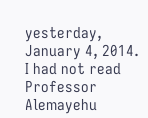yesterday, January 4, 2014. I had not read Professor Alemayehu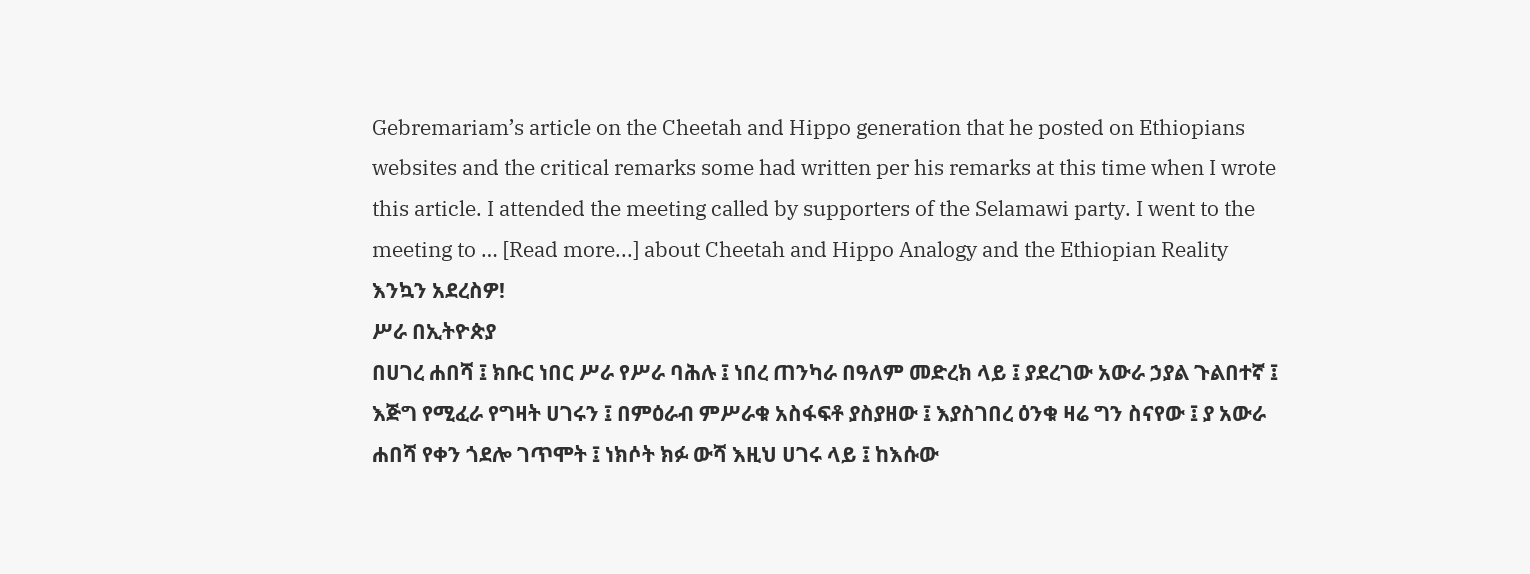Gebremariam’s article on the Cheetah and Hippo generation that he posted on Ethiopians websites and the critical remarks some had written per his remarks at this time when I wrote this article. I attended the meeting called by supporters of the Selamawi party. I went to the meeting to … [Read more...] about Cheetah and Hippo Analogy and the Ethiopian Reality
እንኳን አደረስዎ!
ሥራ በኢትዮጵያ
በሀገረ ሐበሻ ፤ ክቡር ነበር ሥራ የሥራ ባሕሉ ፤ ነበረ ጠንካራ በዓለም መድረክ ላይ ፤ ያደረገው አውራ ኃያል ጉልበተኛ ፤ እጅግ የሚፈራ የግዛት ሀገሩን ፤ በምዕራብ ምሥራቁ አስፋፍቶ ያስያዘው ፤ እያስገበረ ዕንቁ ዛሬ ግን ስናየው ፤ ያ አውራ ሐበሻ የቀን ጎደሎ ገጥሞት ፤ ነክሶት ክፉ ውሻ እዚህ ሀገሩ ላይ ፤ ከእሱው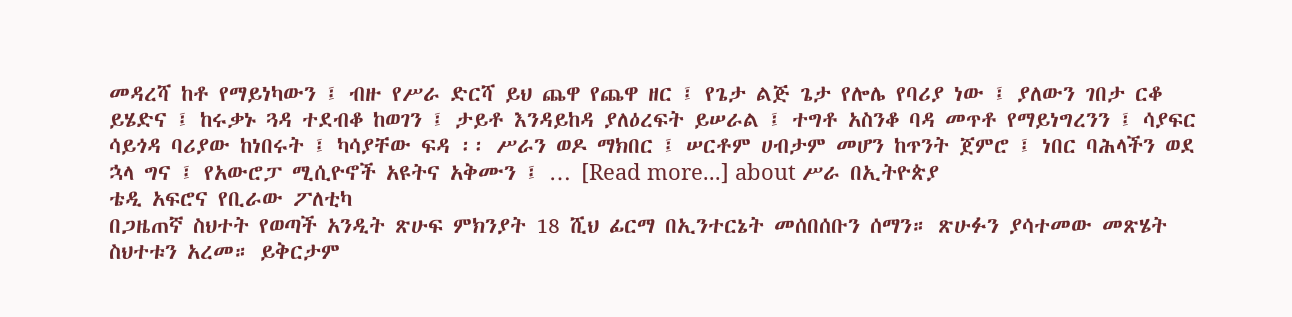መዳረሻ ከቶ የማይነካውን ፤ ብዙ የሥራ ድርሻ ይህ ጨዋ የጨዋ ዘር ፤ የጌታ ልጅ ጌታ የሎሌ የባሪያ ነው ፤ ያለውን ገበታ ርቆ ይሄድና ፤ ከሩቃኑ ጓዳ ተደብቆ ከወገን ፤ ታይቶ እንዳይከዳ ያለዕረፍት ይሠራል ፤ ተግቶ አስንቆ ባዳ መጥቶ የማይነግረንን ፤ ሳያፍር ሳይጎዳ ባሪያው ከነበሩት ፤ ካሳያቸው ፍዳ ፡፡ ሥራን ወዶ ማክበር ፤ ሠርቶም ሀብታም መሆን ከጥንት ጀምሮ ፤ ነበር ባሕላችን ወደ ኋላ ግና ፤ የአውሮፓ ሚሲዮኖች አዩትና አቅሙን ፤ … [Read more...] about ሥራ በኢትዮጵያ
ቴዲ አፍሮና የቢራው ፖለቲካ
በጋዜጠኛ ስህተት የወጣች አንዲት ጽሁፍ ምክንያት 18 ሺህ ፊርማ በኢንተርኔት መሰበሰቡን ሰማን። ጽሁፉን ያሳተመው መጽሄት ስህተቱን አረመ። ይቅርታም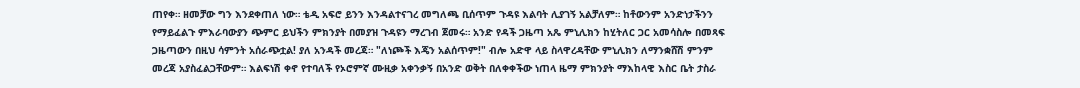ጠየቀ። ዘመቻው ግን እንደቀጠለ ነው። ቴዲ አፍሮ ይንን እንዳልተናገረ መግለጫ ቢሰጥም ጉዳዩ እልባት ሊያገኝ አልቻለም። ከቶውንም አንድነታችንን የማይፈልጉ ምእራባውያን ጭምር ይህችን ምክንያት በመያዝ ጉዳዩን ማረገብ ጀመሩ። አንድ የዳች ጋዜጣ አጼ ምኒሊክን ከሂትለር ጋር አመሳስሎ በመጻፍ ጋዜጣውን በዚህ ሳምንት አሰራጭቷል! ያለ አንዳች መረጃ። "ለነጮች እጄን አልሰጥም!" ብሎ አድዋ ላይ ስላዋረዳቸው ምኒሊክን ለማንቋሸሽ ምንም መረጃ አያስፈልጋቸውም። እልፍነሽ ቀኖ የተባለች የኦሮምኛ ሙዚቃ አቀንቃኝ በአንድ ወቅት በለቀቀችው ነጠላ ዜማ ምክንያት ማእከላዊ እስር ቤት ታስራ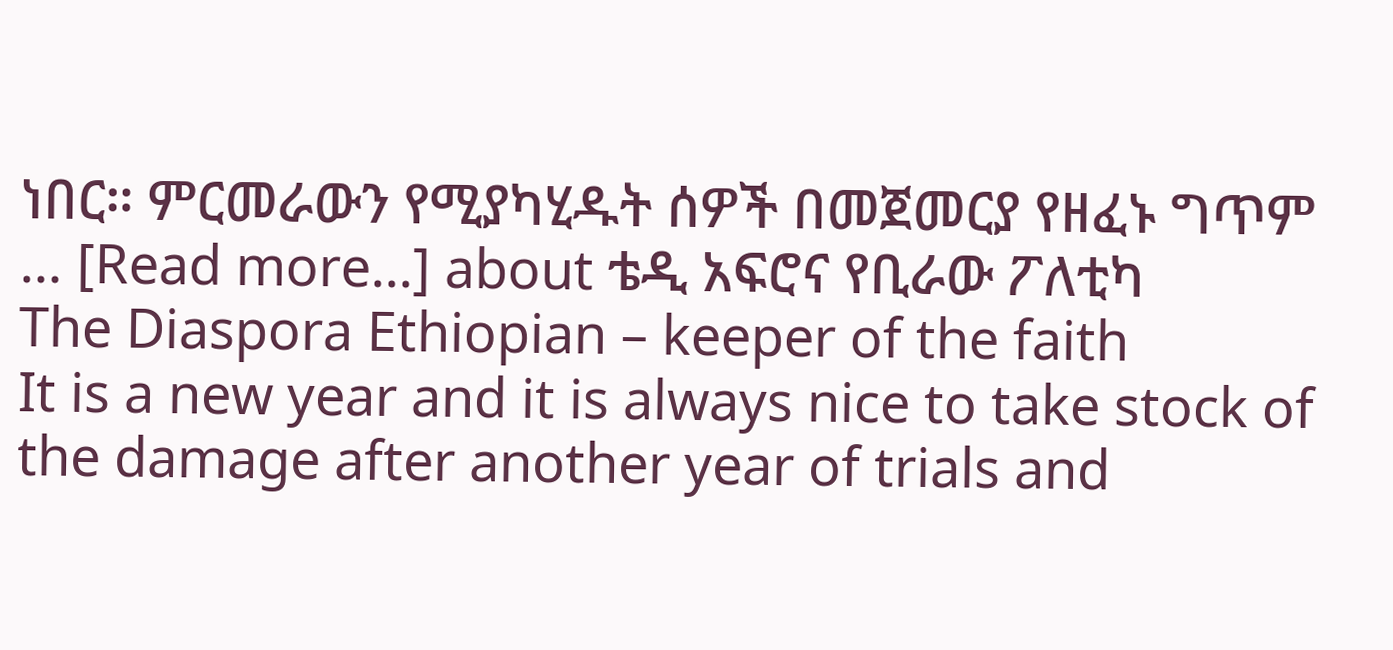ነበር። ምርመራውን የሚያካሂዱት ሰዎች በመጀመርያ የዘፈኑ ግጥም … [Read more...] about ቴዲ አፍሮና የቢራው ፖለቲካ
The Diaspora Ethiopian – keeper of the faith
It is a new year and it is always nice to take stock of the damage after another year of trials and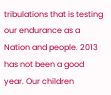tribulations that is testing our endurance as a Nation and people. 2013 has not been a good year. Our children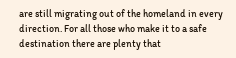are still migrating out of the homeland in every direction. For all those who make it to a safe destination there are plenty that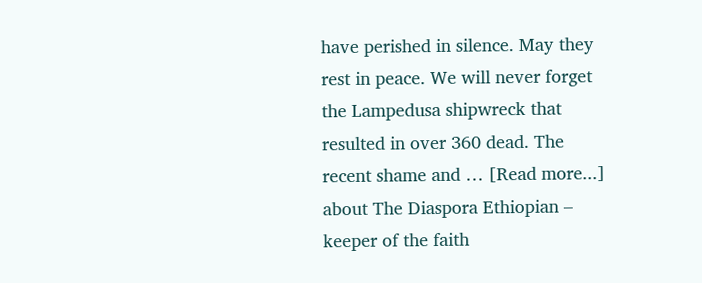have perished in silence. May they rest in peace. We will never forget the Lampedusa shipwreck that resulted in over 360 dead. The recent shame and … [Read more...] about The Diaspora Ethiopian – keeper of the faith